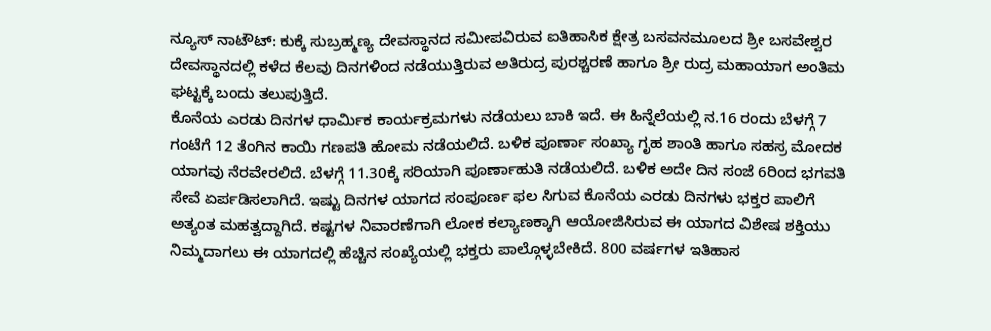ನ್ಯೂಸ್ ನಾಟೌಟ್: ಕುಕ್ಕೆ ಸುಬ್ರಹ್ಮಣ್ಯ ದೇವಸ್ಥಾನದ ಸಮೀಪವಿರುವ ಐತಿಹಾಸಿಕ ಕ್ಷೇತ್ರ ಬಸವನಮೂಲದ ಶ್ರೀ ಬಸವೇಶ್ವರ ದೇವಸ್ಥಾನದಲ್ಲಿ ಕಳೆದ ಕೆಲವು ದಿನಗಳಿಂದ ನಡೆಯುತ್ತಿರುವ ಅತಿರುದ್ರ ಪುರಶ್ಚರಣೆ ಹಾಗೂ ಶ್ರೀ ರುದ್ರ ಮಹಾಯಾಗ ಅಂತಿಮ ಘಟ್ಟಕ್ಕೆ ಬಂದು ತಲುಪುತ್ತಿದೆ.
ಕೊನೆಯ ಎರಡು ದಿನಗಳ ಧಾರ್ಮಿಕ ಕಾರ್ಯಕ್ರಮಗಳು ನಡೆಯಲು ಬಾಕಿ ಇದೆ. ಈ ಹಿನ್ನೆಲೆಯಲ್ಲಿ ನ.16 ರಂದು ಬೆಳಗ್ಗೆ 7 ಗಂಟೆಗೆ 12 ತೆಂಗಿನ ಕಾಯಿ ಗಣಪತಿ ಹೋಮ ನಡೆಯಲಿದೆ. ಬಳಿಕ ಪೂರ್ಣಾ ಸಂಖ್ಯಾ ಗೃಹ ಶಾಂತಿ ಹಾಗೂ ಸಹಸ್ರ ಮೋದಕ ಯಾಗವು ನೆರವೇರಲಿದೆ. ಬೆಳಗ್ಗೆ 11.30ಕ್ಕೆ ಸರಿಯಾಗಿ ಪೂರ್ಣಾಹುತಿ ನಡೆಯಲಿದೆ. ಬಳಿಕ ಅದೇ ದಿನ ಸಂಜೆ 6ರಿಂದ ಭಗವತಿ ಸೇವೆ ಏರ್ಪಡಿಸಲಾಗಿದೆ. ಇಷ್ಟು ದಿನಗಳ ಯಾಗದ ಸಂಪೂರ್ಣ ಫಲ ಸಿಗುವ ಕೊನೆಯ ಎರಡು ದಿನಗಳು ಭಕ್ತರ ಪಾಲಿಗೆ ಅತ್ಯಂತ ಮಹತ್ವದ್ದಾಗಿದೆ. ಕಷ್ಟಗಳ ನಿವಾರಣೆಗಾಗಿ ಲೋಕ ಕಲ್ಯಾಣಕ್ಕಾಗಿ ಆಯೋಜಿಸಿರುವ ಈ ಯಾಗದ ವಿಶೇಷ ಶಕ್ತಿಯು ನಿಮ್ಮದಾಗಲು ಈ ಯಾಗದಲ್ಲಿ ಹೆಚ್ಚಿನ ಸಂಖ್ಯೆಯಲ್ಲಿ ಭಕ್ತರು ಪಾಲ್ಗೊಳ್ಳಬೇಕಿದೆ. 800 ವರ್ಷಗಳ ಇತಿಹಾಸ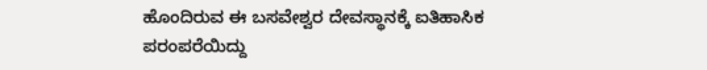ಹೊಂದಿರುವ ಈ ಬಸವೇಶ್ವರ ದೇವಸ್ಥಾನಕ್ಕೆ ಐತಿಹಾಸಿಕ ಪರಂಪರೆಯಿದ್ದು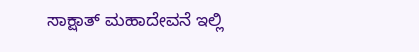ಸಾಕ್ಷಾತ್ ಮಹಾದೇವನೆ ಇಲ್ಲಿ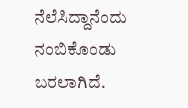ನೆಲೆಸಿದ್ದಾನೆಂದು ನಂಬಿಕೊಂಡು ಬರಲಾಗಿದೆ.